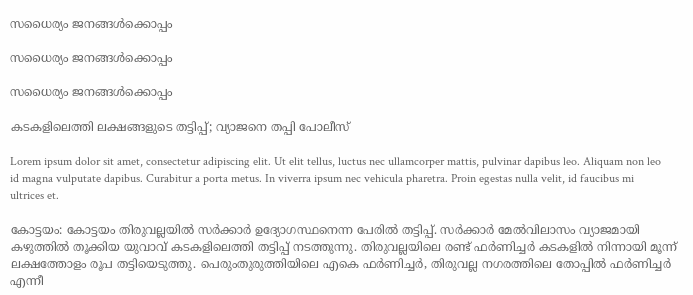സധൈര്യം ജനങ്ങൾക്കൊപ്പം

സധൈര്യം ജനങ്ങൾക്കൊപ്പം

സധൈര്യം ജനങ്ങൾക്കൊപ്പം

കടകളിലെത്തി ലക്ഷങ്ങളുടെ തട്ടിപ്പ്; വ്യാജനെ തപ്പി പോലീസ്

Lorem ipsum dolor sit amet, consectetur adipiscing elit. Ut elit tellus, luctus nec ullamcorper mattis, pulvinar dapibus leo. Aliquam non leo id magna vulputate dapibus. Curabitur a porta metus. In viverra ipsum nec vehicula pharetra. Proin egestas nulla velit, id faucibus mi ultrices et.

കോട്ടയം: കോട്ടയം തിരുവല്ലയിൽ സർക്കാർ ഉദ്യോഗസ്ഥനെന്ന പേരിൽ തട്ടിപ്പ്. സര്‍ക്കാര്‍ മേല്‍വിലാസം വ്യാജമായി കഴുത്തില്‍ തൂക്കിയ യുവാവ് കടകളിലെത്തി തട്ടിപ്പ് നടത്തുന്നു. തിരുവല്ലയിലെ രണ്ട് ഫര്‍ണിച്ചര്‍ കടകളില്‍ നിന്നായി മൂന്ന് ലക്ഷത്തോളം രൂപ തട്ടിയെടുത്തു. പെരുംതുരുത്തിയിലെ എകെ ഫര്‍ണിച്ചര്‍, തിരുവല്ല നഗരത്തിലെ തോപ്പില്‍ ഫര്‍ണിച്ചര്‍ എന്നീ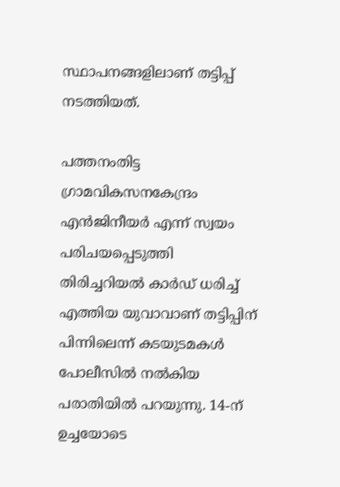സ്ഥാപനങ്ങളിലാണ് തട്ടിപ്പ് നടത്തിയത്.

പത്തനംതിട്ട ഗ്രാമവികസനകേന്ദ്രം എന്‍ജിനീയര്‍ എന്ന് സ്വയം പരിചയപ്പെടുത്തി തിരിച്ചറിയല്‍ കാര്‍ഡ് ധരിച്ച് എത്തിയ യുവാവാണ് തട്ടിപ്പിന് പിന്നിലെന്ന് കടയുടമകള്‍ പോലീസില്‍ നല്‍കിയ പരാതിയില്‍ പറയുന്നു. 14-ന് ഉച്ചയോടെ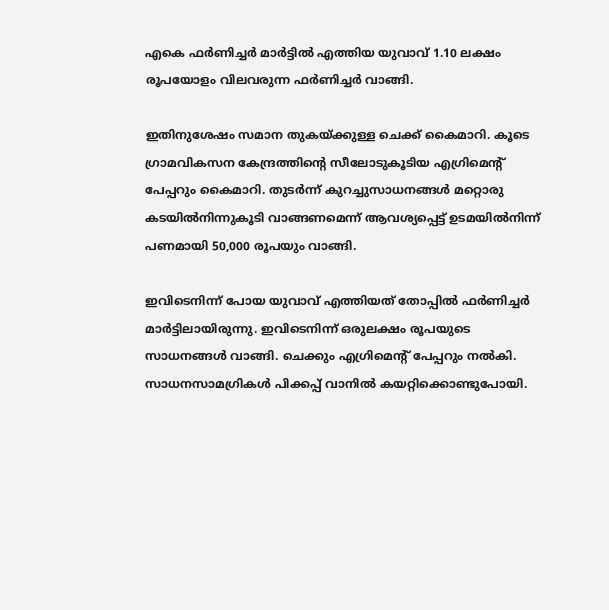എകെ ഫര്‍ണിച്ചര്‍ മാര്‍ട്ടില്‍ എത്തിയ യുവാവ് 1.10 ലക്ഷം രൂപയോളം വിലവരുന്ന ഫര്‍ണിച്ചര്‍ വാങ്ങി.

ഇതിനുശേഷം സമാന തുകയ്ക്കുള്ള ചെക്ക് കൈമാറി. കൂടെ ഗ്രാമവികസന കേന്ദ്രത്തിന്റെ സീലോടുകൂടിയ എഗ്രിമെന്റ് പേപ്പറും കൈമാറി. തുടര്‍ന്ന് കുറച്ചുസാധനങ്ങള്‍ മറ്റൊരു കടയില്‍നിന്നുകൂടി വാങ്ങണമെന്ന് ആവശ്യപ്പെട്ട് ഉടമയില്‍നിന്ന് പണമായി 50,000 രൂപയും വാങ്ങി.

ഇവിടെനിന്ന് പോയ യുവാവ് എത്തിയത് തോപ്പില്‍ ഫര്‍ണിച്ചര്‍ മാര്‍ട്ടിലായിരുന്നു. ഇവിടെനിന്ന് ഒരുലക്ഷം രൂപയുടെ സാധനങ്ങള്‍ വാങ്ങി. ചെക്കും എഗ്രിമെന്റ് പേപ്പറും നല്‍കി. സാധനസാമഗ്രികള്‍ പിക്കപ്പ് വാനില്‍ കയറ്റിക്കൊണ്ടുപോയി.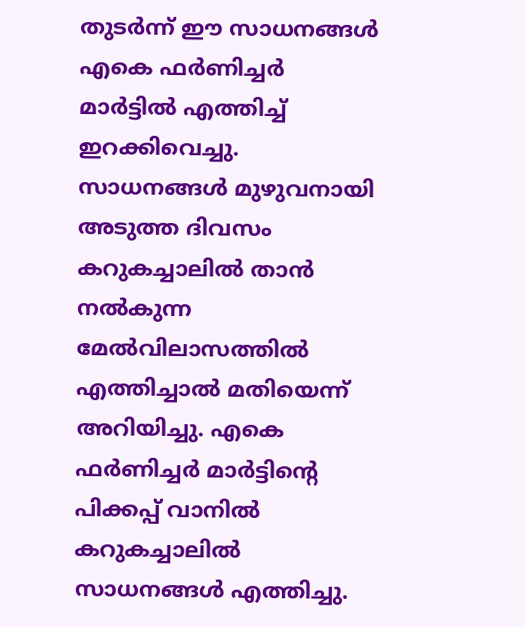തുടര്‍ന്ന് ഈ സാധനങ്ങള്‍ എകെ ഫര്‍ണിച്ചര്‍ മാര്‍ട്ടില്‍ എത്തിച്ച് ഇറക്കിവെച്ചു. സാധനങ്ങള്‍ മുഴുവനായി അടുത്ത ദിവസം കറുകച്ചാലില്‍ താന്‍ നല്‍കുന്ന മേല്‍വിലാസത്തില്‍ എത്തിച്ചാല്‍ മതിയെന്ന് അറിയിച്ചു. എകെ ഫര്‍ണിച്ചര്‍ മാര്‍ട്ടിന്റെ പിക്കപ്പ് വാനില്‍ കറുകച്ചാലില്‍ സാധനങ്ങള്‍ എത്തിച്ചു.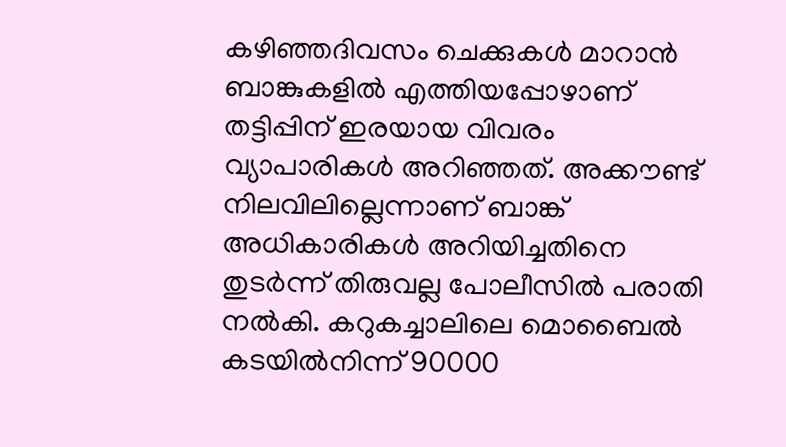കഴിഞ്ഞദിവസം ചെക്കുകള്‍ മാറാന്‍ ബാങ്കുകളില്‍ എത്തിയപ്പോഴാണ് തട്ടിപ്പിന് ഇരയായ വിവരം വ്യാപാരികള്‍ അറിഞ്ഞത്. അക്കൗണ്ട് നിലവിലില്ലെന്നാണ് ബാങ്ക് അധികാരികള്‍ അറിയിച്ചതിനെ തുടര്‍ന്ന് തിരുവല്ല പോലീസില്‍ പരാതി നല്‍കി. കറുകച്ചാലിലെ മൊബൈല്‍ കടയില്‍നിന്ന് 90000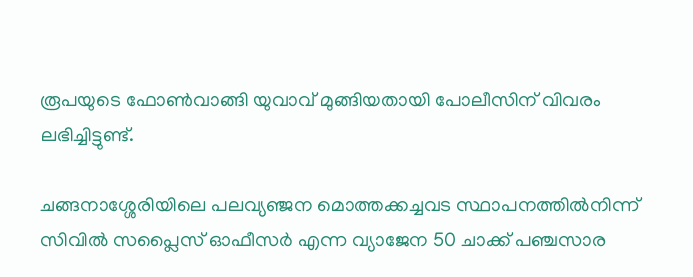രൂപയുടെ ഫോണ്‍വാങ്ങി യുവാവ് മുങ്ങിയതായി പോലീസിന് വിവരം ലഭിച്ചിട്ടുണ്ട്.

ചങ്ങനാശ്ശേരിയിലെ പലവ്യഞ്ജന മൊത്തക്കച്ചവട സ്ഥാപനത്തില്‍നിന്ന് സിവില്‍ സപ്ലൈസ് ഓഫീസര്‍ എന്ന വ്യാജേന 50 ചാക്ക് പഞ്ചസാര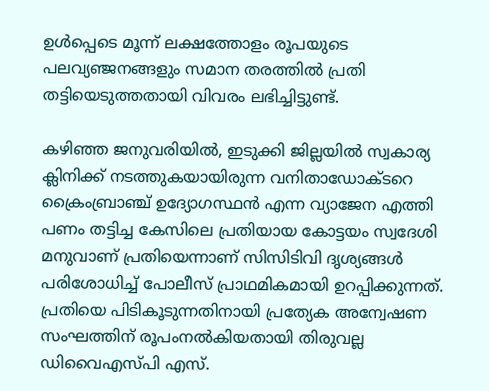ഉള്‍പ്പെടെ മൂന്ന് ലക്ഷത്തോളം രൂപയുടെ പലവ്യഞ്ജനങ്ങളും സമാന തരത്തില്‍ പ്രതി തട്ടിയെടുത്തതായി വിവരം ലഭിച്ചിട്ടുണ്ട്.

കഴിഞ്ഞ ജനുവരിയില്‍, ഇടുക്കി ജില്ലയില്‍ സ്വകാര്യ ക്ലിനിക്ക് നടത്തുകയായിരുന്ന വനിതാഡോക്ടറെ ക്രൈംബ്രാഞ്ച് ഉദ്യോഗസ്ഥന്‍ എന്ന വ്യാജേന എത്തി പണം തട്ടിച്ച കേസിലെ പ്രതിയായ കോട്ടയം സ്വദേശി മനുവാണ് പ്രതിയെന്നാണ് സിസിടിവി ദൃശ്യങ്ങള്‍ പരിശോധിച്ച് പോലീസ് പ്രാഥമികമായി ഉറപ്പിക്കുന്നത്. പ്രതിയെ പിടികൂടുന്നതിനായി പ്രത്യേക അന്വേഷണ സംഘത്തിന് രൂപംനല്‍കിയതായി തിരുവല്ല ഡിവൈഎസ്പി എസ്.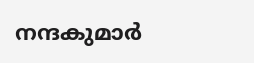നന്ദകുമാര്‍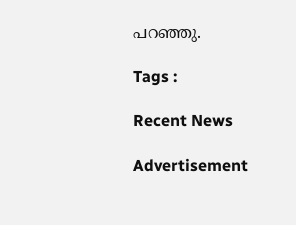പറഞ്ഞു.

Tags :

Recent News

Advertisement